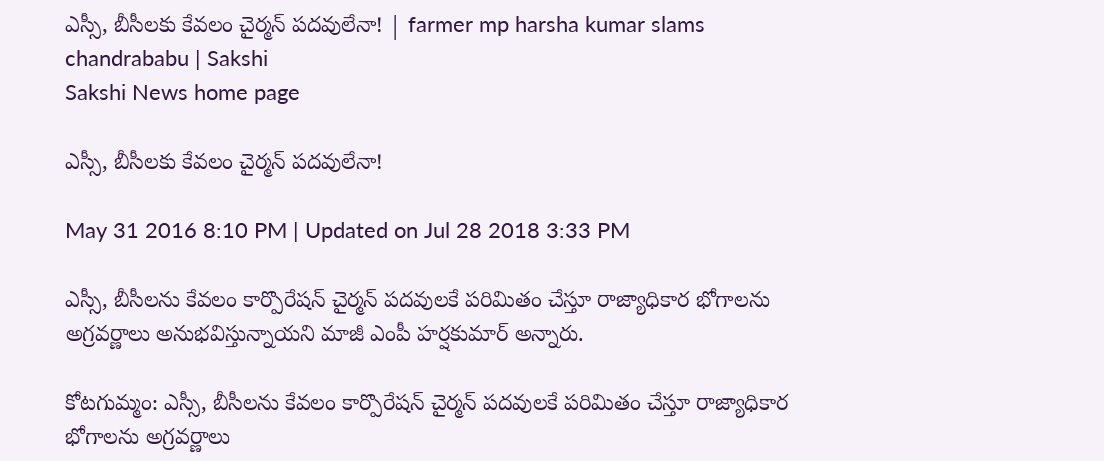ఎస్సీ, బీసీలకు కేవలం చైర్మన్ పదవులేనా! | farmer mp harsha kumar slams chandrababu | Sakshi
Sakshi News home page

ఎస్సీ, బీసీలకు కేవలం చైర్మన్ పదవులేనా!

May 31 2016 8:10 PM | Updated on Jul 28 2018 3:33 PM

ఎస్సీ, బీసీలను కేవలం కార్పొరేషన్ చైర్మన్ పదవులకే పరిమితం చేస్తూ రాజ్యాధికార భోగాలను అగ్రవర్ణాలు అనుభవిస్తున్నాయని మాజీ ఎంపీ హర్షకుమార్ అన్నారు.

కోటగుమ్మం: ఎస్సీ, బీసీలను కేవలం కార్పొరేషన్ చైర్మన్ పదవులకే పరిమితం చేస్తూ రాజ్యాధికార భోగాలను అగ్రవర్ణాలు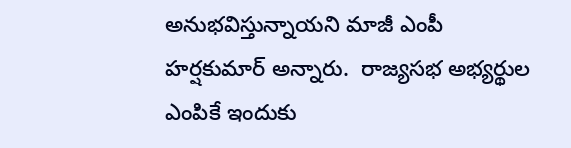అనుభవిస్తున్నాయని మాజీ ఎంపీ హర్షకుమార్ అన్నారు.  రాజ్యసభ అభ్యర్థుల ఎంపికే ఇందుకు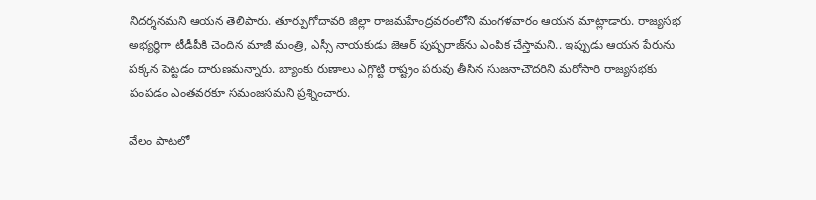నిదర్శనమని ఆయన తెలిపారు. తూర్పుగోదావరి జిల్లా రాజమహేంద్రవరంలోని మంగళవారం ఆయన మాట్లాడారు. రాజ్యసభ అభ్యర్థిగా టీడీపీకి చెందిన మాజీ మంత్రి, ఎస్సీ నాయకుడు జెఆర్ పుష్పరాజ్‌ను ఎంపిక చేస్తామని.. ఇప్పుడు ఆయన పేరును పక్కన పెట్టడం దారుణమన్నారు. బ్యాంకు రుణాలు ఎగ్గొట్టి రాష్ట్రం పరువు తీసిన సుజనాచౌదరిని మరోసారి రాజ్యసభకు పంపడం ఎంతవరకూ సమంజసమని ప్రశ్నించారు.

వేలం పాటలో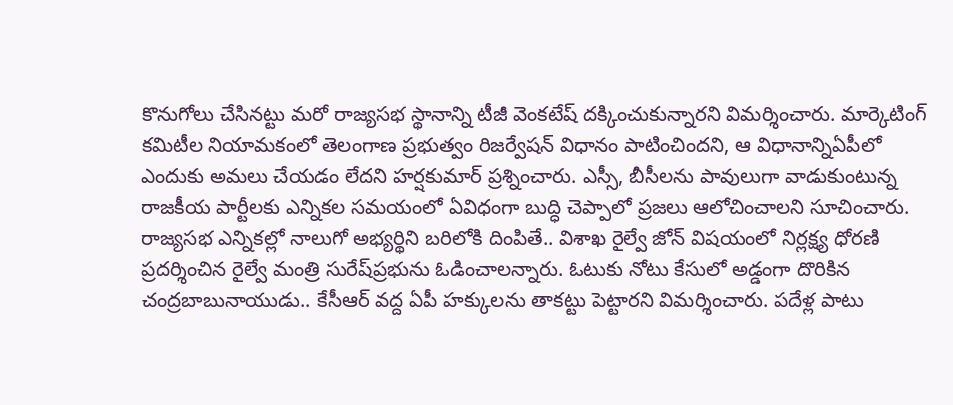కొనుగోలు చేసినట్టు మరో రాజ్యసభ స్థానాన్ని టీజీ వెంకటేష్ దక్కించుకున్నారని విమర్శించారు. మార్కెటింగ్ కమిటీల నియామకంలో తెలంగాణ ప్రభుత్వం రిజర్వేషన్ విధానం పాటించిందని, ఆ విధానాన్నిఏపీలో ఎందుకు అమలు చేయడం లేదని హర్షకుమార్ ప్రశ్నించారు. ఎస్సీ, బీసీలను పావులుగా వాడుకుంటున్న రాజకీయ పార్టీలకు ఎన్నికల సమయంలో ఏవిధంగా బుద్ధి చెప్పాలో ప్రజలు ఆలోచించాలని సూచించారు. రాజ్యసభ ఎన్నికల్లో నాలుగో అభ్యర్థిని బరిలోకి దింపితే.. విశాఖ రైల్వే జోన్ విషయంలో నిర్లక్ష్య ధోరణి ప్రదర్శించిన రైల్వే మంత్రి సురేష్‌ప్రభును ఓడించాలన్నారు. ఓటుకు నోటు కేసులో అడ్డంగా దొరికిన చంద్రబాబునాయుడు.. కేసీఆర్ వద్ద ఏపీ హక్కులను తాకట్టు పెట్టారని విమర్శించారు. పదేళ్ల పాటు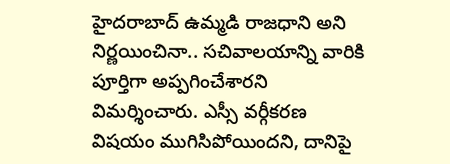హైదరాబాద్ ఉమ్మడి రాజధాని అని నిర్ణయించినా.. సచివాలయాన్ని వారికి పూర్తిగా అప్పగించేశారని విమర్శించారు. ఎస్సీ వర్గీకరణ విషయం ముగిసిపోయిందని, దానిపై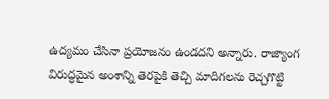ఉద్యమం చేసినా ప్రయోజనం ఉండదని అన్నారు. రాజ్యాంగ విరుద్ధమైన అంశాన్ని తెరపైకి తెచ్చి మాదిగలను రెచ్చగొట్టి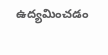ఉద్యమించడం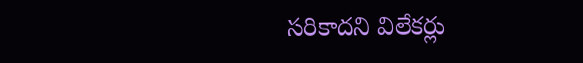సరికాదని విలేకర్లు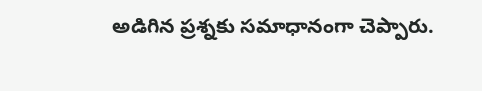అడిగిన ప్రశ్నకు సమాధానంగా చెప్పారు.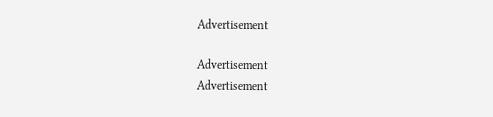Advertisement

Advertisement
Advertisement